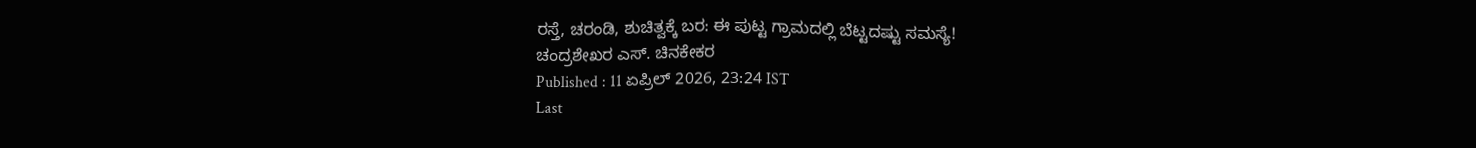ರಸ್ತೆ, ಚರಂಡಿ, ಶುಚಿತ್ವಕ್ಕೆ ಬರ: ಈ ಪುಟ್ಟ ಗ್ರಾಮದಲ್ಲಿ ಬೆಟ್ಟದಷ್ಟು ಸಮಸ್ಯೆ!
ಚಂದ್ರಶೇಖರ ಎಸ್. ಚಿನಕೇಕರ
Published : 11 ಏಪ್ರಿಲ್ 2026, 23:24 IST
Last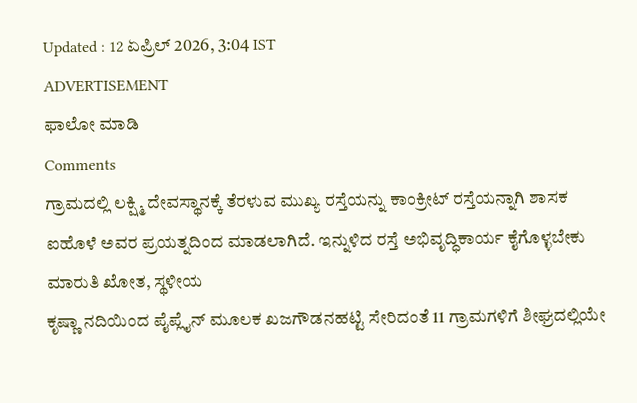Updated : 12 ಏಪ್ರಿಲ್ 2026, 3:04 IST
ADVERTISEMENT
ಫಾಲೋ ಮಾಡಿ
Comments
ಗ್ರಾಮದಲ್ಲಿ ಲಕ್ಷ್ಮಿ ದೇವಸ್ಥಾನಕ್ಕೆ ತೆರಳುವ ಮುಖ್ಯ ರಸ್ತೆಯನ್ನು ಕಾಂಕ್ರೀಟ್ ರಸ್ತೆಯನ್ನಾಗಿ ಶಾಸಕ ಐಹೊಳೆ ಅವರ ಪ್ರಯತ್ನದಿಂದ ಮಾಡಲಾಗಿದೆ. ಇನ್ನುಳಿದ ರಸ್ತೆ ಅಭಿವೃದ್ಧಿಕಾರ್ಯ ಕೈಗೊಳ್ಳಬೇಕು
ಮಾರುತಿ ಖೋತ, ಸ್ಥಳೀಯ
ಕೃಷ್ಣಾ ನದಿಯಿಂದ ಪೈಪ್ಲೈನ್ ಮೂಲಕ ಖಜಗೌಡನಹಟ್ಟಿ ಸೇರಿದಂತೆ 11 ಗ್ರಾಮಗಳಿಗೆ ಶೀಘ್ರದಲ್ಲಿಯೇ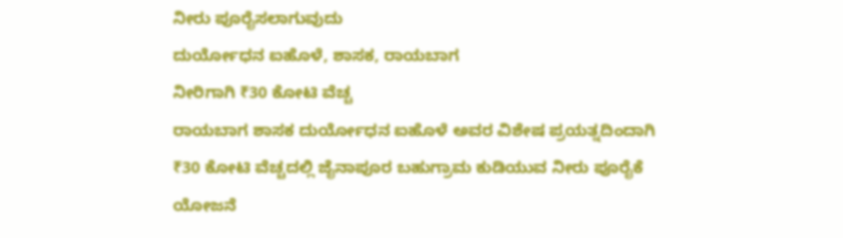ನೀರು ಪೂರೈಸಲಾಗುವುದು
ದುರ್ಯೋಧನ ಐಹೊಳೆ, ಶಾಸಕ, ರಾಯಬಾಗ
ನೀರಿಗಾಗಿ ₹30 ಕೋಟಿ ವೆಚ್ಚ
ರಾಯಬಾಗ ಶಾಸಕ ದುರ್ಯೋಧನ ಐಹೊಳೆ ಅವರ ವಿಶೇಷ ಪ್ರಯತ್ನದಿಂದಾಗಿ ₹30 ಕೋಟಿ ವೆಚ್ಚದಲ್ಲಿ ಜೈನಾಪೂರ ಬಹುಗ್ರಾಮ ಕುಡಿಯುವ ನೀರು ಪೂರೈಕೆ ಯೋಜನೆ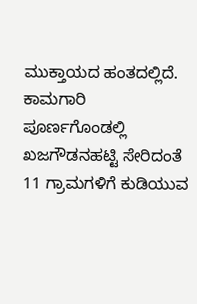ಮುಕ್ತಾಯದ ಹಂತದಲ್ಲಿದೆ. ಕಾಮಗಾರಿ ಪೂರ್ಣಗೊಂಡಲ್ಲಿ ಖಜಗೌಡನಹಟ್ಟಿ ಸೇರಿದಂತೆ 11 ಗ್ರಾಮಗಳಿಗೆ ಕುಡಿಯುವ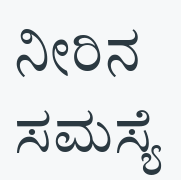ನೀರಿನ ಸಮಸ್ಯೆ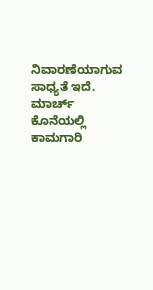ನಿವಾರಣೆಯಾಗುವ ಸಾಧ್ಯತೆ ಇದೆ. ಮಾರ್ಚ್ ಕೊನೆಯಲ್ಲಿ ಕಾಮಗಾರಿ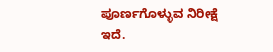ಪೂರ್ಣಗೊಳ್ಳುವ ನಿರೀಕ್ಷೆ ಇದೆ.